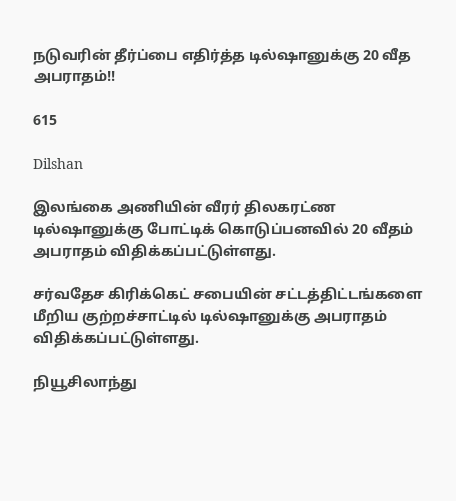நடுவரின் தீர்ப்பை எதிர்த்த டில்ஷானுக்கு 20 வீத அபராதம்!!

615

Dilshan

இலங்கை அணியின் வீரர் திலகரட்ண டில்ஷானுக்கு போட்டிக் கொடுப்பனவில் 20 வீதம் அபராதம் விதிக்கப்பட்டுள்ளது.

சர்வதேச கிரிக்கெட் சபையின் சட்டத்திட்டங்களை மீறிய குற்றச்சாட்டில் டில்ஷானுக்கு அபராதம் விதிக்கப்பட்டுள்ளது.

நியூசிலாந்து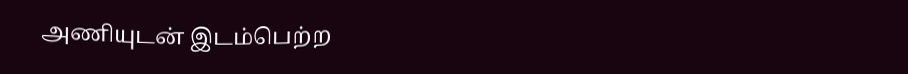அணியுடன் இடம்பெற்ற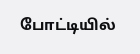போட்டியில்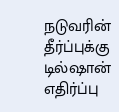நடுவரின் தீர்ப்புக்கு டில்ஷான் எதிர்ப்பு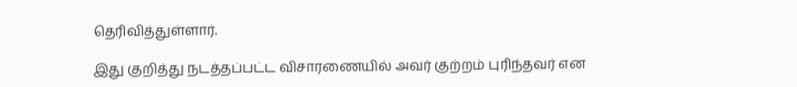தெரிவித்துள்ளார்.

இது குறித்து நடத்தப்பட்ட விசாரணையில் அவர் குற்றம் புரிந்தவர் என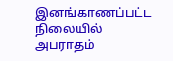இனங்காணப்பட்ட நிலையில் அபராதம்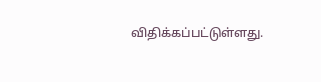விதிக்கப்பட்டுள்ளது.